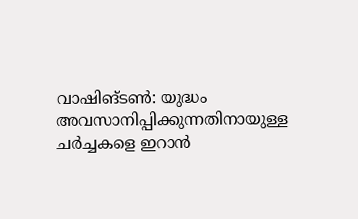വാഷിങ്ടൺ: യുദ്ധം അവസാനിപ്പിക്കുന്നതിനായുള്ള ചർച്ചകളെ ഇറാൻ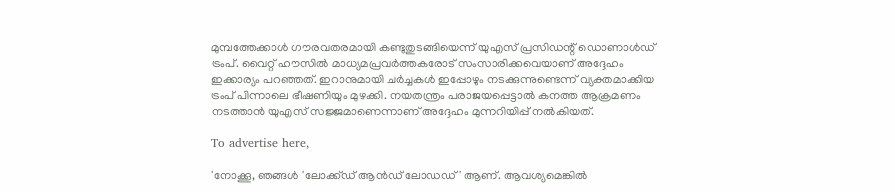മുമ്പത്തേക്കാൾ ഗൗരവതരമായി കണ്ടുതുടങ്ങിയെന്ന് യുഎസ് പ്രസിഡന്റ് ഡൊണാൾഡ് ട്രംപ്. വൈറ്റ് ഹൗസിൽ മാധ്യമപ്രവർത്തകരോട് സംസാരിക്കവെയാണ് അദ്ദേഹം ഇക്കാര്യം പറഞ്ഞത്. ഇറാനുമായി ചർച്ചകൾ ഇപ്പോഴും നടക്കുന്നുണ്ടെന്ന് വ്യക്തമാക്കിയ ട്രംപ് പിന്നാലെ ഭീഷണിയും മുഴക്കി. നയതന്ത്രം പരാജയപ്പെട്ടാൽ കനത്ത ആക്രമണം നടത്താൻ യുഎസ് സജ്ജമാണെന്നാണ് അദ്ദേഹം മുന്നറിയിപ്പ് നൽകിയത്.

To advertise here,

'നോക്കൂ, ഞങ്ങൾ 'ലോക്ക്ഡ് ആൻഡ് ലോഡഡ്' ആണ്. ആവശ്യമെങ്കിൽ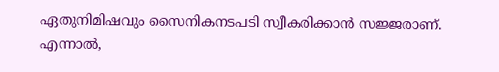ഏതുനിമിഷവും സൈനികനടപടി സ്വീകരിക്കാൻ സജ്ജരാണ്. എന്നാൽ,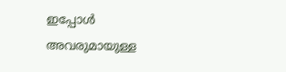ഇപ്പോൾ അവരുമായുള്ള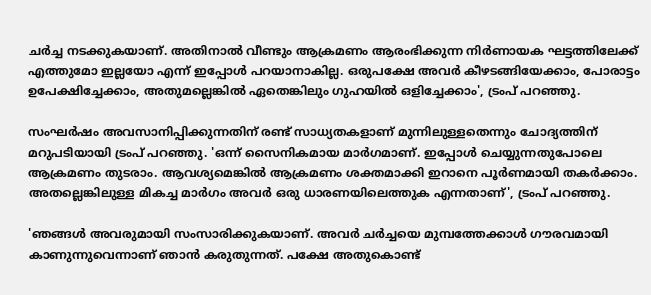ചർച്ച നടക്കുകയാണ്. അതിനാൽ വീണ്ടും ആക്രമണം ആരംഭിക്കുന്ന നിർണായക ഘട്ടത്തിലേക്ക് എത്തുമോ ഇല്ലയോ എന്ന് ഇപ്പോൾ പറയാനാകില്ല. ഒരുപക്ഷേ അവർ കീഴടങ്ങിയേക്കാം, പോരാട്ടം ഉപേക്ഷിച്ചേക്കാം, അതുമല്ലെങ്കിൽ ഏതെങ്കിലും ഗുഹയിൽ ഒളിച്ചേക്കാം', ട്രംപ് പറഞ്ഞു.

സംഘർഷം അവസാനിപ്പിക്കുന്നതിന് രണ്ട് സാധ്യതകളാണ് മുന്നിലുള്ളതെന്നും ചോദ്യത്തിന് മറുപടിയായി ട്രംപ് പറഞ്ഞു. 'ഒന്ന് സൈനികമായ മാർഗമാണ്. ഇപ്പോൾ ചെയ്യുന്നതുപോലെ ആക്രമണം തുടരാം. ആവശ്യമെങ്കിൽ ആക്രമണം ശക്തമാക്കി ഇറാനെ പൂർണമായി തകർക്കാം. അതല്ലെങ്കിലുള്ള മികച്ച മാർഗം അവർ ഒരു ധാരണയിലെത്തുക എന്നതാണ്', ട്രംപ് പറഞ്ഞു.

'ഞങ്ങൾ അവരുമായി സംസാരിക്കുകയാണ്. അവർ ചർച്ചയെ മുമ്പത്തേക്കാൾ ഗൗരവമായി കാണുന്നുവെന്നാണ് ഞാൻ കരുതുന്നത്. പക്ഷേ അതുകൊണ്ട്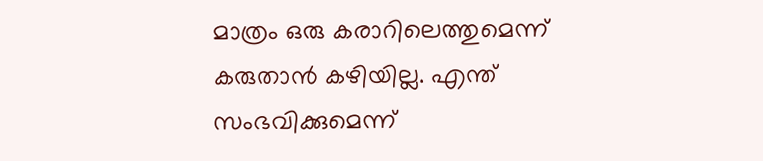മാത്രം ഒരു കരാറിലെത്തുമെന്ന് കരുതാൻ കഴിയില്ല. എന്ത് സംഭവിക്കുമെന്ന്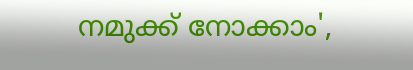നമുക്ക് നോക്കാം',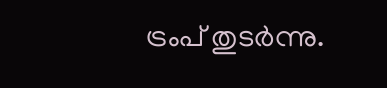ട്രംപ് തുടർന്നു.